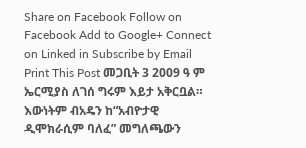Share on Facebook Follow on Facebook Add to Google+ Connect on Linked in Subscribe by Email Print This Post መጋቢት 3 2009 ዓ ም ኤርሚያስ ለገሰ ግሩም እይታ አቅርቧል። እውነትም ብአዴን ከ“አብዮታዊ ዲሞክራሲም ባለፈ” መግለጫውን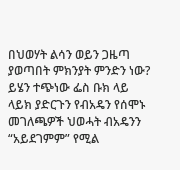በህወሃት ልሳን ወይን ጋዜጣ ያወጣበት ምክንያት ምንድን ነው? ይሄን ተጭነው ፌስ ቡክ ላይ ላይክ ያድርጉን የብአዴን የሰሞኑ መገለጫዎች ህወሓት ብአዴንን “አይደገምም” የሚል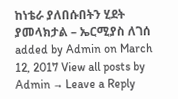ከነቴራ ያለበሱበትን ሂደት ያመላክታል – ኤርሚያስ ለገሰ added by Admin on March 12, 2017 View all posts by Admin → Leave a Reply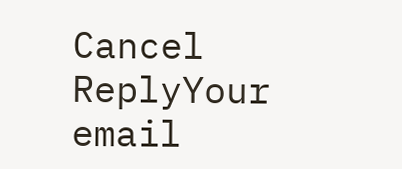Cancel ReplyYour email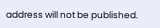address will not be published.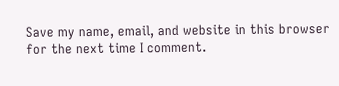Save my name, email, and website in this browser for the next time I comment.